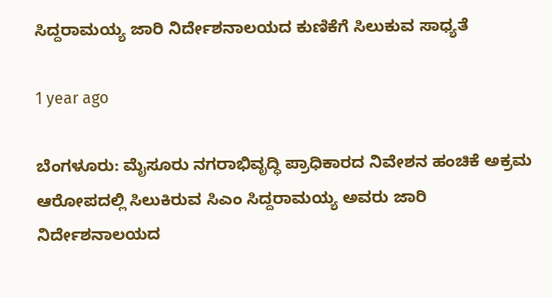ಸಿದ್ದರಾಮಯ್ಯ ಜಾರಿ ನಿರ್ದೇಶನಾಲಯದ ಕುಣಿಕೆಗೆ ಸಿಲುಕುವ ಸಾಧ್ಯತೆ

1 year ago

ಬೆಂಗಳೂರು: ಮೈಸೂರು ನಗರಾಭಿವೃದ್ಧಿ ಪ್ರಾಧಿಕಾರದ ನಿವೇಶನ ಹಂಚಿಕೆ ಅಕ್ರಮ ಆರೋಪದಲ್ಲಿ ಸಿಲುಕಿರುವ ಸಿಎಂ ಸಿದ್ದರಾಮಯ್ಯ ಅವರು ಜಾರಿ ನಿರ್ದೇಶನಾಲಯದ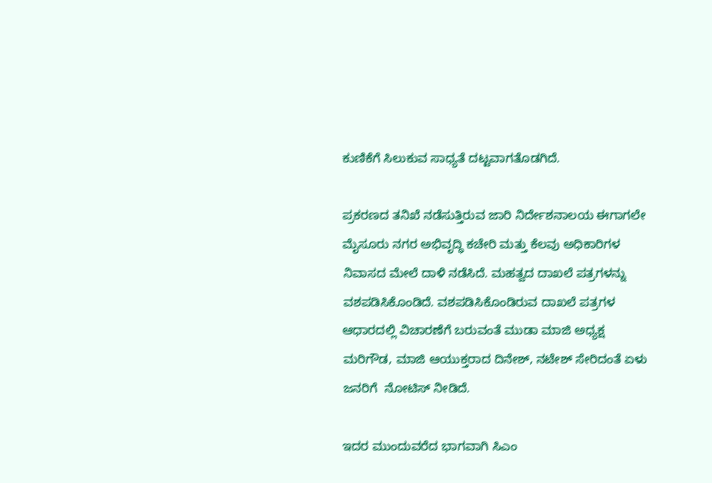ಕುಣಿಕೆಗೆ ಸಿಲುಕುವ ಸಾಧ್ಯತೆ ದಟ್ಟವಾಗತೊಡಗಿದೆ.

ಪ್ರಕರಣದ ತನಿಖೆ ನಡೆಸುತ್ತಿರುವ ಜಾರಿ ನಿರ್ದೇಶನಾಲಯ ಈಗಾಗಲೇ ಮೈಸೂರು ನಗರ ಅಭಿವೃದ್ಧಿ ಕಚೇರಿ ಮತ್ತು ಕೆಲವು ಅಧಿಕಾರಿಗಳ ನಿವಾಸದ ಮೇಲೆ ದಾಳಿ ನಡೆಸಿದೆ. ಮಹತ್ವದ ದಾಖಲೆ ಪತ್ರಗಳನ್ನು ವಶಪಡಿಸಿಕೊಂಡಿದೆ. ವಶಪಡಿಸಿಕೊಂಡಿರುವ ದಾಖಲೆ ಪತ್ರಗಳ ಆಧಾರದಲ್ಲಿ ವಿಚಾರಣೆಗೆ ಬರುವಂತೆ ಮುಡಾ ಮಾಜಿ ಅಧ್ಯಕ್ಷ ಮರಿಗೌಡ, ಮಾಜಿ ಆಯುಕ್ತರಾದ ದಿನೇಶ್, ನಟೇಶ್ ಸೇರಿದಂತೆ ಏಳು ಜನರಿಗೆ  ನೋಟಿಸ್ ನೀಡಿದೆ.

ಇದರ ಮುಂದುವರೆದ ಭಾಗವಾಗಿ ಸಿಎಂ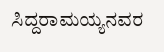ಸಿದ್ದರಾಮಯ್ಯನವರ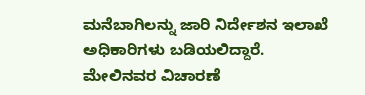ಮನೆಬಾಗಿಲನ್ನು ಜಾರಿ ನಿರ್ದೇಶನ ಇಲಾಖೆ ಅಧಿಕಾರಿಗಳು ಬಡಿಯಲಿದ್ದಾರೆ. ಮೇಲಿನವರ ವಿಚಾರಣೆ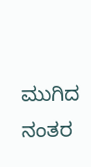ಮುಗಿದ ನಂತರ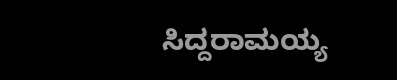ಸಿದ್ದರಾಮಯ್ಯ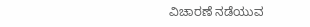ವಿಚಾರಣೆ ನಡೆಯುವ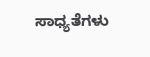ಸಾಧ್ಯತೆಗಳು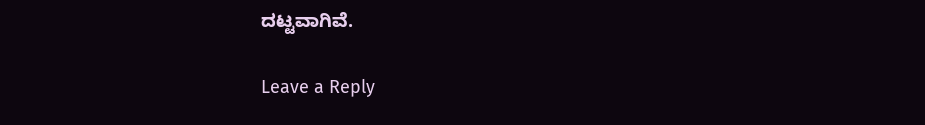ದಟ್ಟವಾಗಿವೆ.

Leave a Reply